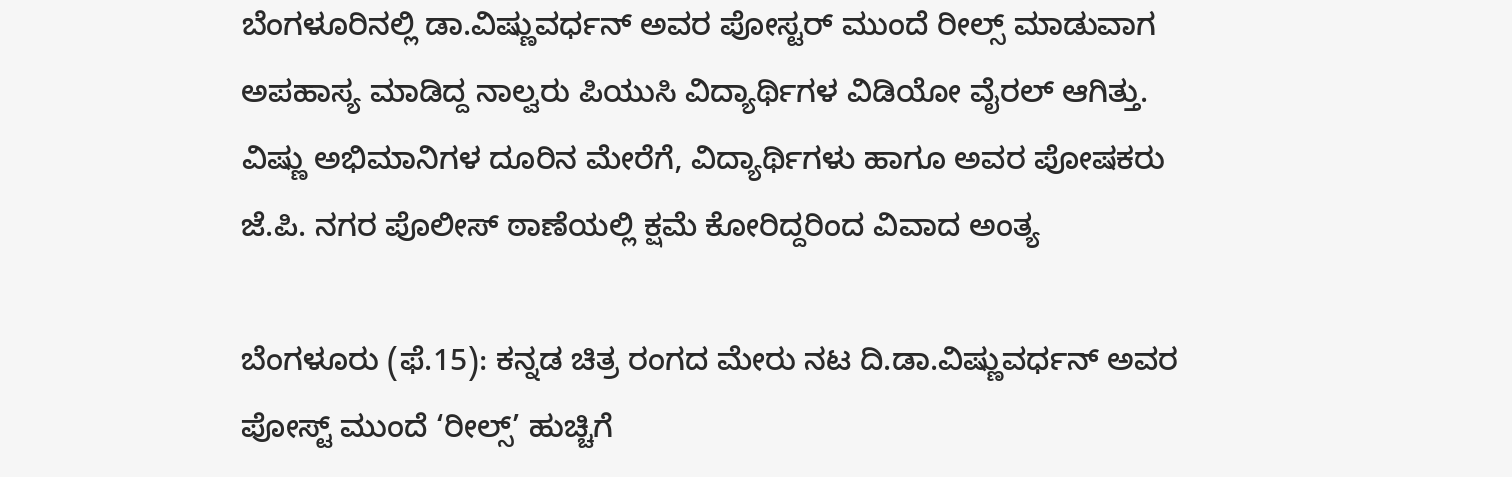ಬೆಂಗಳೂರಿನಲ್ಲಿ ಡಾ.ವಿಷ್ಣುವರ್ಧನ್‌ ಅವರ ಪೋಸ್ಟರ್‌ ಮುಂದೆ ರೀಲ್ಸ್‌ ಮಾಡುವಾಗ ಅಪಹಾಸ್ಯ ಮಾಡಿದ್ದ ನಾಲ್ವರು ಪಿಯುಸಿ ವಿದ್ಯಾರ್ಥಿಗಳ ವಿಡಿಯೋ ವೈರಲ್ ಆಗಿತ್ತು. ವಿಷ್ಣು ಅಭಿಮಾನಿಗಳ ದೂರಿನ ಮೇರೆಗೆ, ವಿದ್ಯಾರ್ಥಿಗಳು ಹಾಗೂ ಅವರ ಪೋಷಕರು ಜೆ.ಪಿ. ನಗರ ಪೊಲೀಸ್ ಠಾಣೆಯಲ್ಲಿ ಕ್ಷಮೆ ಕೋರಿದ್ದರಿಂದ ವಿವಾದ ಅಂತ್ಯ

ಬೆಂಗಳೂರು (ಫೆ.15): ಕನ್ನಡ ಚಿತ್ರ ರಂಗದ ಮೇರು ನಟ ದಿ.ಡಾ.ವಿಷ್ಣುವರ್ಧನ್‌ ಅವರ ಪೋಸ್ಟ್ ಮುಂದೆ ‘ರೀಲ್ಸ್‌’ ಹುಚ್ಚಿಗೆ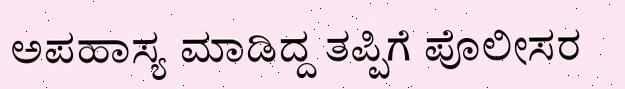ಅಪಹಾಸ್ಯ ಮಾಡಿದ್ದ ತಪ್ಪಿಗೆ ಪೊಲೀಸರ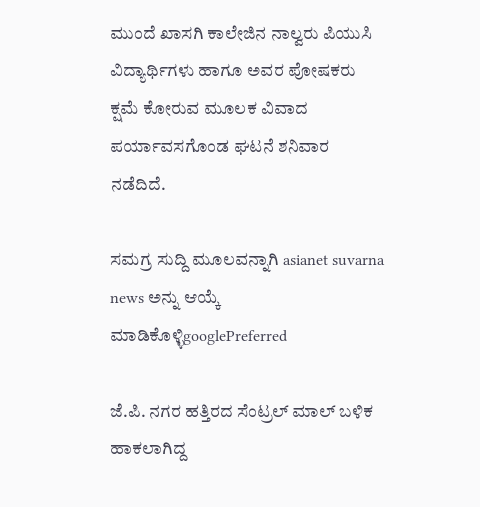ಮುಂದೆ ಖಾಸಗಿ ಕಾಲೇಜಿನ ನಾಲ್ವರು ಪಿಯುಸಿ ವಿದ್ಯಾರ್ಥಿಗಳು ಹಾಗೂ ಅವರ ಪೋಷಕರು ಕ್ಷಮೆ ಕೋರುವ ಮೂಲಕ ವಿವಾದ ಪರ್ಯಾವಸಗೊಂಡ ಘಟನೆ ಶನಿವಾರ ನಡೆದಿದೆ.

ಸಮಗ್ರ ಸುದ್ದಿ ಮೂಲವನ್ನಾಗಿ asianet suvarna news ಅನ್ನು ಆಯ್ಕೆ ಮಾಡಿಕೊಳ್ಳಿgooglePreferred

ಜೆ.ಪಿ. ನಗರ ಹತ್ತಿರದ ಸೆಂಟ್ರಲ್‌ ಮಾಲ್ ಬಳಿಕ ಹಾಕಲಾಗಿದ್ದ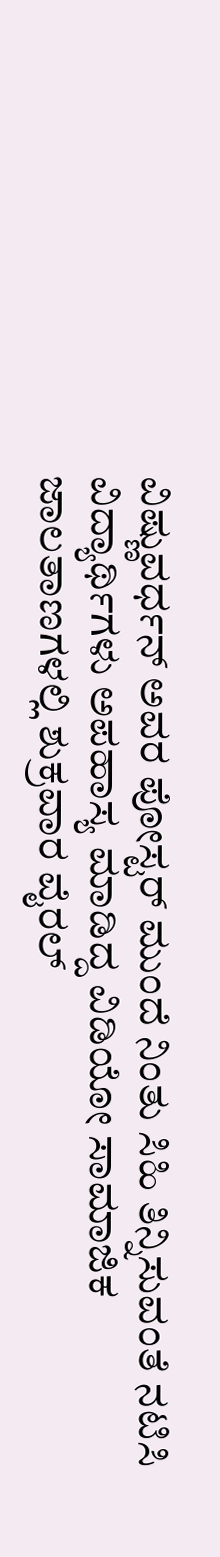ವಿಷ್ಣುವರ್ಧನ್‌ ಅವರ ಪೋಸ್ಟರ್ ಮುಂದೆ ನಿಂತು ಸಿಹಿ ತಿನ್ನಿಸುವಂತೆ ನಟಿಸಿ ವಿದ್ಯಾರ್ಥಿಗಳು ಅಪಹಾಸ್ಯ ಮಾಡಿದ್ದ ವಿಡಿಯೋ ಸಾಮಾಜಿಕ ಜಾಲತಾಣಗಳಲ್ಲಿ ಶುಕ್ರವಾರ ವೈರಲ್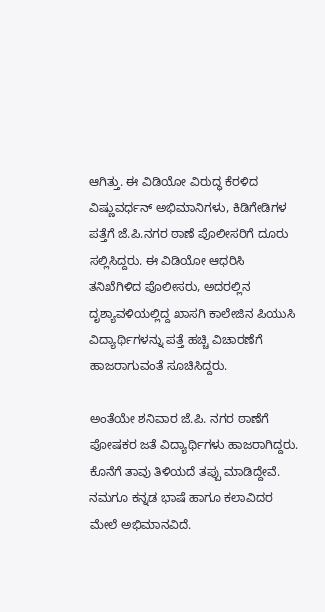ಆಗಿತ್ತು. ಈ ವಿಡಿಯೋ ವಿರುದ್ಧ ಕೆರಳಿದ ವಿಷ್ಣುವರ್ಧನ್ ಅಭಿಮಾನಿಗಳು, ಕಿಡಿಗೇಡಿಗಳ ಪತ್ತೆಗೆ ಜೆ.ಪಿ.ನಗರ ಠಾಣೆ ಪೊಲೀಸರಿಗೆ ದೂರು ಸಲ್ಲಿಸಿದ್ದರು. ಈ ವಿಡಿಯೋ ಆಧರಿಸಿ ತನಿಖೆಗಿಳಿದ ಪೊಲೀಸರು, ಅದರಲ್ಲಿನ ದೃಶ್ಯಾವಳಿಯಲ್ಲಿದ್ದ ಖಾಸಗಿ ಕಾಲೇಜಿನ ಪಿಯುಸಿ ವಿದ್ಯಾರ್ಥಿಗಳನ್ನು ಪತ್ತೆ ಹಚ್ಚಿ ವಿಚಾರಣೆಗೆ ಹಾಜರಾಗುವಂತೆ ಸೂಚಿಸಿದ್ದರು.

ಅಂತೆಯೇ ಶನಿವಾರ ಜೆ.ಪಿ. ನಗರ ಠಾಣೆಗೆ ಪೋಷಕರ ಜತೆ ವಿದ್ಯಾರ್ಥಿಗಳು ಹಾಜರಾಗಿದ್ದರು. ಕೊನೆಗೆ ತಾವು ತಿಳಿಯದೆ ತಪ್ಪು ಮಾಡಿದ್ದೇವೆ. ನಮಗೂ ಕನ್ನಡ ಭಾಷೆ ಹಾಗೂ ಕಲಾವಿದರ ಮೇಲೆ ಅಭಿಮಾನವಿದೆ.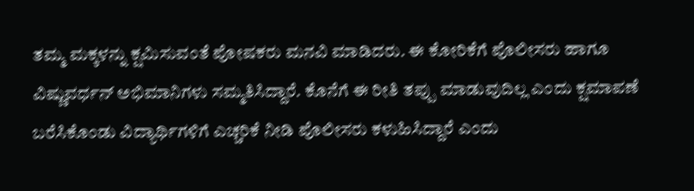ತಮ್ಮ ಮಕ್ಕಳನ್ನು ಕ್ಷಮಿಸುವಂತೆ ಪೋಷಕರು ಮನವಿ ಮಾಡಿದರು. ಈ ಕೋರಿಕೆಗೆ ಪೊಲೀಸರು ಹಾಗೂ ವಿಷ್ಣುವರ್ಧನ್ ಅಭಿಮಾನಿಗಳು ಸಮ್ಮತಿಸಿದ್ದಾರೆ. ಕೊನೆಗೆ ಈ ರೀತಿ ತಪ್ಪು ಮಾಡುವುದಿಲ್ಲ ಎಂದು ಕ್ಷಮಾಪಣೆ ಬರೆಸಿಕೊಂಡು ವಿದ್ಯಾರ್ಥಿಗಳಿಗೆ ಎಚ್ಚರಿಕೆ ನೀಡಿ ಪೊಲೀಸರು ಕಳುಹಿಸಿದ್ದಾರೆ ಎಂದು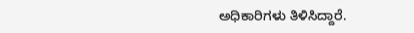ಅಧಿಕಾರಿಗಳು ತಿಳಿಸಿದ್ದಾರೆ.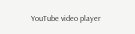YouTube video player